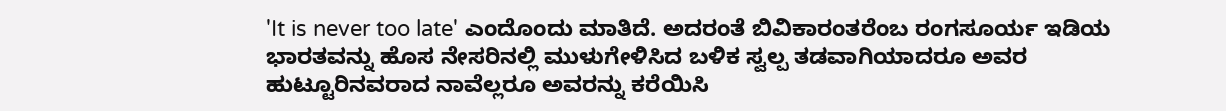'It is never too late' ಎಂದೊಂದು ಮಾತಿದೆ. ಅದರಂತೆ ಬಿವಿಕಾರಂತರೆಂಬ ರಂಗಸೂರ್ಯ ಇಡಿಯ ಭಾರತವನ್ನು ಹೊಸ ನೇಸರಿನಲ್ಲಿ ಮುಳುಗೇಳಿಸಿದ ಬಳಿಕ ಸ್ವಲ್ಪ ತಡವಾಗಿಯಾದರೂ ಅವರ ಹುಟ್ಟೂರಿನವರಾದ ನಾವೆಲ್ಲರೂ ಅವರನ್ನು ಕರೆಯಿಸಿ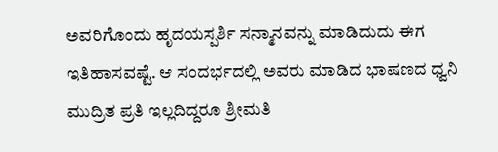ಅವರಿಗೊಂದು ಹೃದಯಸ್ಪರ್ಶಿ ಸನ್ಮಾನವನ್ನು ಮಾಡಿದುದು ಈಗ ಇತಿಹಾಸವಷ್ಟೆ. ಆ ಸಂದರ್ಭದಲ್ಲಿ ಅವರು ಮಾಡಿದ ಭಾಷಣದ ಧ್ವನಿ ಮುದ್ರಿತ ಪ್ರತಿ ಇಲ್ಲದಿದ್ದರೂ ಶ್ರೀಮತಿ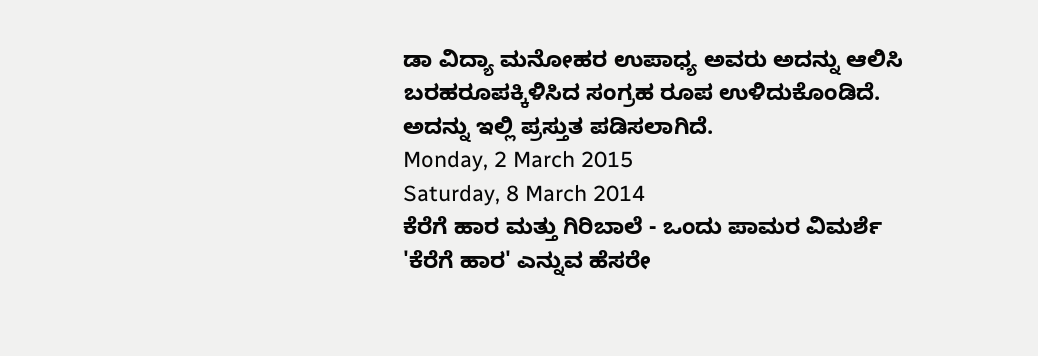ಡಾ ವಿದ್ಯಾ ಮನೋಹರ ಉಪಾಧ್ಯ ಅವರು ಅದನ್ನು ಆಲಿಸಿ ಬರಹರೂಪಕ್ಕಿಳಿಸಿದ ಸಂಗ್ರಹ ರೂಪ ಉಳಿದುಕೊಂಡಿದೆ. ಅದನ್ನು ಇಲ್ಲಿ ಪ್ರಸ್ತುತ ಪಡಿಸಲಾಗಿದೆ.
Monday, 2 March 2015
Saturday, 8 March 2014
ಕೆರೆಗೆ ಹಾರ ಮತ್ತು ಗಿರಿಬಾಲೆ - ಒಂದು ಪಾಮರ ವಿಮರ್ಶೆ
'ಕೆರೆಗೆ ಹಾರ' ಎನ್ನುವ ಹೆಸರೇ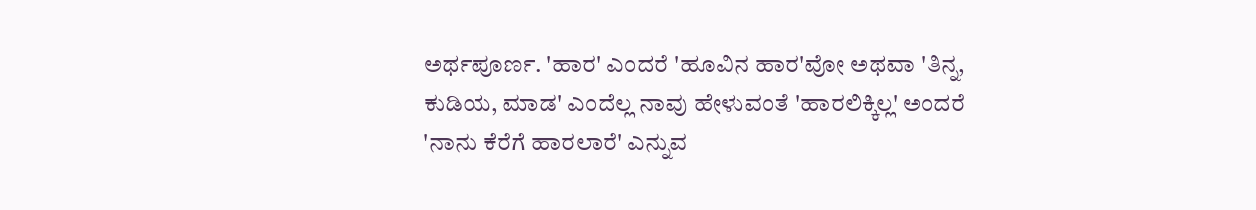ಅರ್ಥಪೂರ್ಣ. 'ಹಾರ' ಎಂದರೆ 'ಹೂವಿನ ಹಾರ'ವೋ ಅಥವಾ 'ತಿನ್ನ, ಕುಡಿಯ, ಮಾಡ' ಎಂದೆಲ್ಲ ನಾವು ಹೇಳುವಂತೆ 'ಹಾರಲಿಕ್ಕಿಲ್ಲ' ಅಂದರೆ 'ನಾನು ಕೆರೆಗೆ ಹಾರಲಾರೆ' ಎನ್ನುವ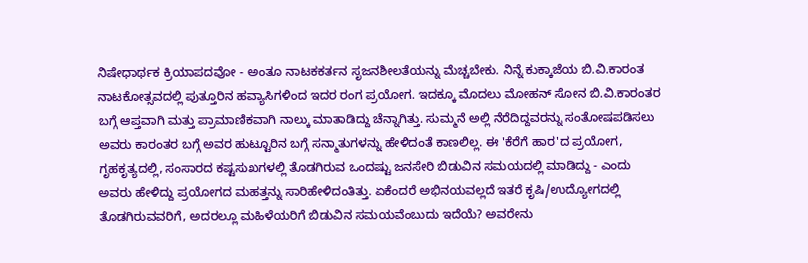ನಿಷೇಧಾರ್ಥಕ ಕ್ರಿಯಾಪದವೋ - ಅಂತೂ ನಾಟಕಕರ್ತನ ಸೃಜನಶೀಲತೆಯನ್ನು ಮೆಚ್ಚಬೇಕು. ನಿನ್ನೆ ಕುಕ್ಕಾಜೆಯ ಬಿ.ವಿ.ಕಾರಂತ ನಾಟಕೋತ್ಸವದಲ್ಲಿ ಪುತ್ತೂರಿನ ಹವ್ಯಾಸಿಗಳಿಂದ ಇದರ ರಂಗ ಪ್ರಯೋಗ. ಇದಕ್ಕೂ ಮೊದಲು ಮೋಹನ್ ಸೋನ ಬಿ.ವಿ.ಕಾರಂತರ ಬಗ್ಗೆ ಆಪ್ತವಾಗಿ ಮತ್ತು ಪ್ರಾಮಾಣಿಕವಾಗಿ ನಾಲ್ಕು ಮಾತಾಡಿದ್ದು ಚೆನ್ನಾಗಿತ್ತು. ಸುಮ್ಮನೆ ಅಲ್ಲಿ ನೆರೆದಿದ್ದವರನ್ನು ಸಂತೋಷಪಡಿಸಲು ಅವರು ಕಾರಂತರ ಬಗ್ಗೆ ಅವರ ಹುಟ್ಟೂರಿನ ಬಗ್ಗೆ ಸನ್ಮಾತುಗಳನ್ನು ಹೇಳಿದಂತೆ ಕಾಣಲಿಲ್ಲ. ಈ 'ಕೆರೆಗೆ ಹಾರ'ದ ಪ್ರಯೋಗ, ಗೃಹಕೃತ್ಯದಲ್ಲಿ, ಸಂಸಾರದ ಕಷ್ಟಸುಖಗಳಲ್ಲಿ ತೊಡಗಿರುವ ಒಂದಷ್ಟು ಜನಸೇರಿ ಬಿಡುವಿನ ಸಮಯದಲ್ಲಿ ಮಾಡಿದ್ದು - ಎಂದು ಅವರು ಹೇಳಿದ್ದು ಪ್ರಯೋಗದ ಮಹತ್ತನ್ನು ಸಾರಿಹೇಳಿದಂತಿತ್ತು. ಏಕೆಂದರೆ ಅಭಿನಯವಲ್ಲದೆ ಇತರೆ ಕೃಷಿ/ಉದ್ಯೋಗದಲ್ಲಿ ತೊಡಗಿರುವವರಿಗೆ, ಅದರಲ್ಲೂ ಮಹಿಳೆಯರಿಗೆ ಬಿಡುವಿನ ಸಮಯವೆಂಬುದು ಇದೆಯೆ? ಅವರೇನು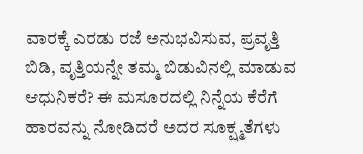ವಾರಕ್ಕೆ ಎರಡು ರಜೆ ಅನುಭವಿಸುವ, ಪ್ರವೃತ್ತಿ ಬಿಡಿ, ವೃತ್ತಿಯನ್ನೇ ತಮ್ಮ ಬಿಡುವಿನಲ್ಲಿ ಮಾಡುವ ಆಧುನಿಕರೆ? ಈ ಮಸೂರದಲ್ಲಿ ನಿನ್ನೆಯ ಕೆರೆಗೆ ಹಾರವನ್ನು ನೋಡಿದರೆ ಅದರ ಸೂಕ್ಷ್ಮತೆಗಳು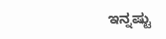ಇನ್ನಷ್ಟು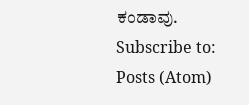ಕಂಡಾವು.
Subscribe to:
Posts (Atom)